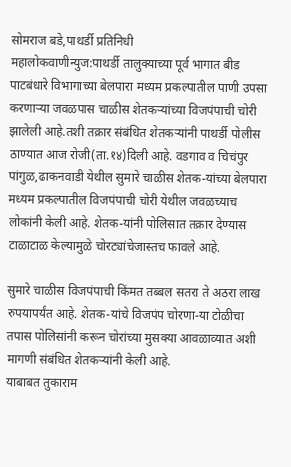सोमराज बडे,पाथर्डी प्रतिनिधी
महालोकवाणीन्युज:पाथर्डी तालुक्याच्या पूर्व भागात बीड पाटबंधारे विभागाच्या बेलपारा मध्यम प्रकल्पातील पाणी उपसा करणाऱ्या जवळपास चाळीस शेतकऱ्यांच्या विजपंपाची चोरी झालेली आहे.तशी तक्रार संबंधित शेतकऱ्यांनी पाथर्डी पोलीस ठाण्यात आज रोजी(ता.१४)दिली आहे. वडगाव व चिचंपुर पांगुळ,ढाकनवाडी येथील सुमारे चाळीस शेतक-यांच्या बेलपारा मध्यम प्रकल्पातील विजपंपाची चोरी येथील जवळच्याच लोकांनी केली आहे. शेतक-यांनी पोलिसात तक्रार देण्यास टाळाटाळ केल्यामुळे चोरट्यांचेजास्तच फावले आहे.

सुमारे चाळीस विजपंपाची किंमत तब्बल सतरा ते अठरा लाख रुपयापर्यंत आहे. शेतक-यांचे विजपंप चोरणा-या टोळीचा तपास पोलिसांनी करून चोरांच्या मुसक्या आवळाव्यात अशी मागणी संबंधित शेतकऱ्यांनी केली आहे.
याबाबत तुकाराम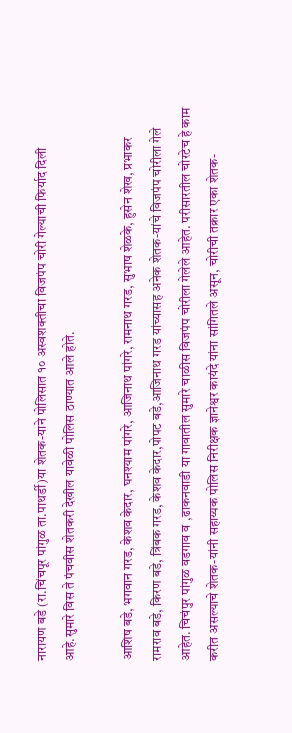नारायण बडे (रा.चिंचपूर पांगुळ ता.पाथर्डी)या शेतक-याने पोलिसात १० अस्वशक्तीचा विजपंप चोरी गेल्याची फिर्याद दिली आहे.सुमारे विस ते पंचवीस शेतकरी देखील यावेळी पोलिस ठाण्यात आले होते.

आशिष बडे, भगवान गरड, केशव केदार, घनश्याम पांगरे, आजिनाथ पांगरे, रामनाथ गरड, सुभाष शेळके, हुसेन शेख, प्रभाकर रामराव बडे, किरण बडे, त्रिंबक गरड, केशव केदार,पोपट बडे,आजिनाथ गरड यांच्यासह अनेक शेतक-यांचे विजपंप चोरीला गेले आहेत. चिचंपुर पांगुळ वडगाव व ,ढाकनवाडी या गावातील सुमारे चाळीस विजपंप चोरीला गेलेले आहेत. परीसारतील चोरटेच हे काम करीत असल्याचे शेतक-यांनी सहाय्यक पोलिस निरीक्षक ज्ञानेश्वर कायंदे यांना सांगितले असून, चोरीची तक्रार एका शेतक-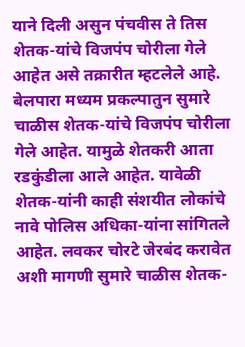याने दिली असुन पंचवीस ते तिस शेतक-यांचे विजपंप चोरीला गेले आहेत असे तक्रारीत म्हटलेले आहे.
बेलपारा मध्यम प्रकल्पातुन सुमारे चाळीस शेतक-यांचे विजपंप चोरीला गेले आहेत. यामुळे शेतकरी आता रडकुंडीला आले आहेत. यावेळी शेतक-यांनी काही संशयीत लोकांचे नावे पोलिस अधिका-यांना सांगितले आहेत. लवकर चोरटे जेरबंद करावेत अशी मागणी सुमारे चाळीस शेतक-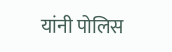यांनी पोलिस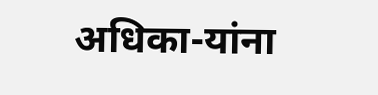अधिका-यांना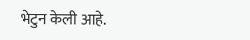भेटुन केली आहे.